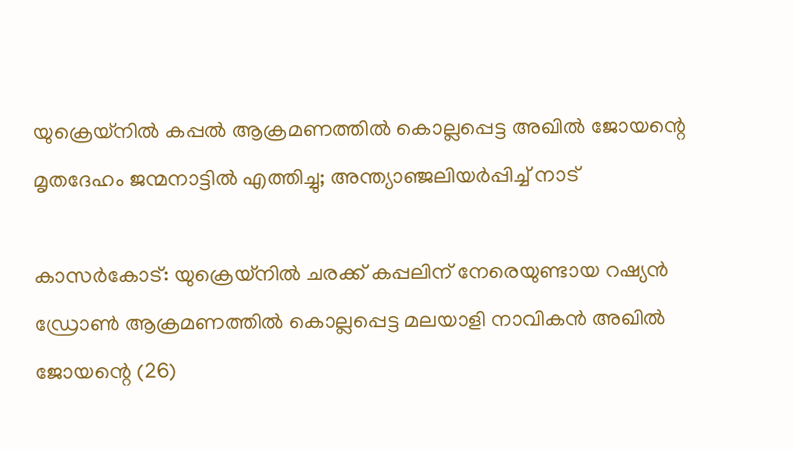യുക്രെയ്നില്‍ കപ്പല്‍ ആക്രമണത്തില്‍ കൊല്ലപ്പെട്ട അഖില്‍ ജോയന്റെ മൃതദേഹം ജന്മനാട്ടില്‍ എത്തിച്ചു; അന്ത്യാഞ്ജലിയര്‍പ്പിച്ച് നാട്

കാസര്‍കോട്: യുക്രെയ്നില്‍ ചരക്ക് കപ്പലിന് നേരെയുണ്ടായ റഷ്യന്‍ ഡ്രോണ്‍ ആക്രമണത്തില്‍ കൊല്ലപ്പെട്ട മലയാളി നാവികന്‍ അഖില്‍ ജോയന്റെ (26)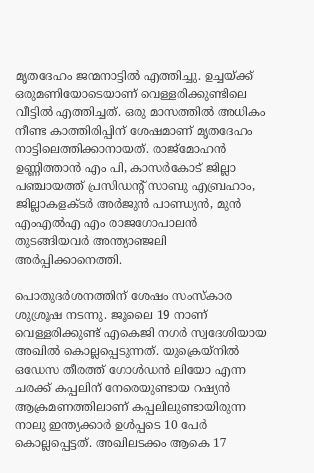മൃതദേഹം ജന്മനാട്ടില്‍ എത്തിച്ചു. ഉച്ചയ്ക്ക് ഒരുമണിയോടെയാണ് വെള്ളരിക്കുണ്ടിലെ വീട്ടില്‍ എത്തിച്ചത്. ഒരു മാസത്തില്‍ അധികം നീണ്ട കാത്തിരിപ്പിന് ശേഷമാണ് മൃതദേഹം നാട്ടിലെത്തിക്കാനായത്. രാജ്മോഹന്‍ ഉണ്ണിത്താന്‍ എം പി, കാസര്‍കോട് ജില്ലാ പഞ്ചായത്ത് പ്രസിഡന്റ് സാബു എബ്രഹാം, ജില്ലാകളക്ടര്‍ അര്‍ജുന്‍ പാണ്ഡ്യന്‍, മുന്‍ എംഎല്‍എ എം രാജഗോപാലന്‍ തുടങ്ങിയവര്‍ അന്ത്യാഞ്ജലി അര്‍പ്പിക്കാനെത്തി.

പൊതുദര്‍ശനത്തിന് ശേഷം സംസ്‌കാര ശുശ്രൂഷ നടന്നു. ജൂലൈ 19 നാണ് വെള്ളരിക്കുണ്ട് എകെജി നഗര്‍ സ്വദേശിയായ അഖില്‍ കൊല്ലപ്പെടുന്നത്. യുക്രെയ്നില്‍ ഒഡേസ തീരത്ത് ഗോള്‍ഡന്‍ ലിയോ എന്ന ചരക്ക് കപ്പലിന് നേരെയുണ്ടായ റഷ്യന്‍ ആക്രമണത്തിലാണ് കപ്പലിലുണ്ടായിരുന്ന നാലു ഇന്ത്യക്കാര്‍ ഉള്‍പ്പടെ 10 പേര്‍ കൊല്ലപ്പെട്ടത്. അഖിലടക്കം ആകെ 17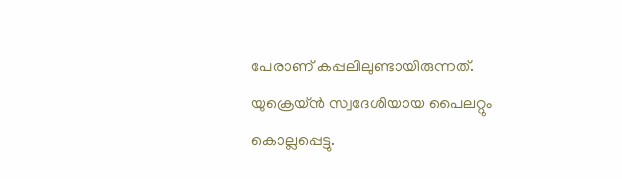പേരാണ് കപ്പലിലുണ്ടായിരുന്നത്. യുക്രെയ്ന്‍ സ്വദേശിയായ പൈലറ്റും കൊല്ലപ്പെട്ടു.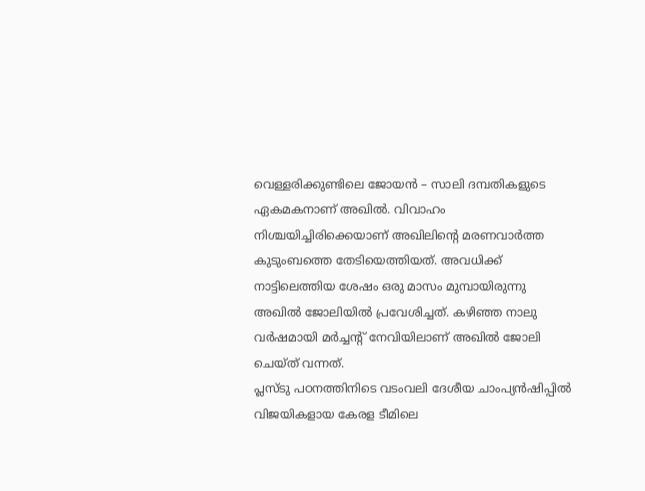വെള്ളരിക്കുണ്ടിലെ ജോയന്‍ – സാലി ദമ്പതികളുടെ ഏകമകനാണ് അഖില്‍. വിവാഹം നിശ്ചയിച്ചിരിക്കെയാണ് അഖിലിന്റെ മരണവാര്‍ത്ത കുടുംബത്തെ തേടിയെത്തിയത്. അവധിക്ക് നാട്ടിലെത്തിയ ശേഷം ഒരു മാസം മുമ്പായിരുന്നു അഖില്‍ ജോലിയില്‍ പ്രവേശിച്ചത്. കഴിഞ്ഞ നാലു വര്‍ഷമായി മര്‍ച്ചന്റ് നേവിയിലാണ് അഖില്‍ ജോലി ചെയ്ത് വന്നത്.
പ്ലസ്ടു പഠനത്തിനിടെ വടംവലി ദേശീയ ചാംപ്യന്‍ഷിപ്പില്‍ വിജയികളായ കേരള ടീമിലെ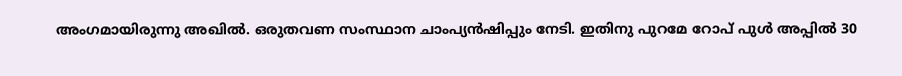അംഗമായിരുന്നു അഖില്‍. ഒരുതവണ സംസ്ഥാന ചാംപ്യന്‍ഷിപ്പും നേടി. ഇതിനു പുറമേ റോപ് പുള്‍ അപ്പില്‍ 30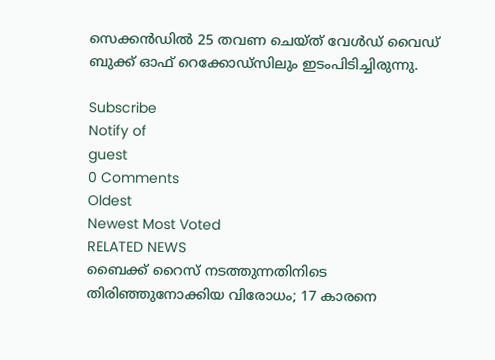സെക്കന്‍ഡില്‍ 25 തവണ ചെയ്ത് വേള്‍ഡ് വൈഡ് ബുക്ക് ഓഫ് റെക്കോഡ്സിലും ഇടംപിടിച്ചിരുന്നു.

Subscribe
Notify of
guest
0 Comments
Oldest
Newest Most Voted
RELATED NEWS
ബൈക്ക് റൈസ് നടത്തുന്നതിനിടെ തിരിഞ്ഞുനോക്കിയ വിരോധം; 17 കാരനെ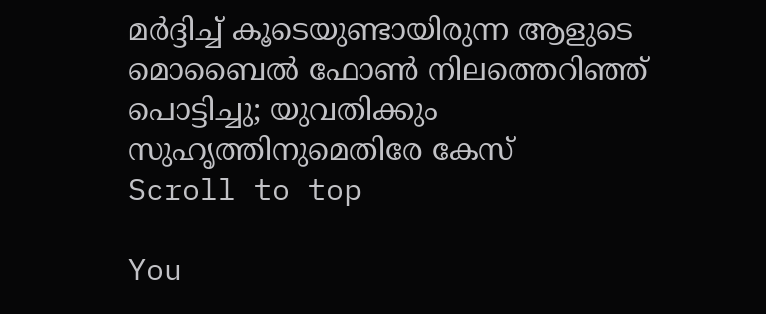മര്‍ദ്ദിച്ച് കൂടെയുണ്ടായിരുന്ന ആളുടെ മൊബൈല്‍ ഫോണ്‍ നിലത്തെറിഞ്ഞ് പൊട്ടിച്ചു; യുവതിക്കും സുഹൃത്തിനുമെതിരേ കേസ്
Scroll to top

You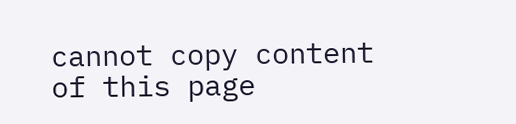cannot copy content of this page